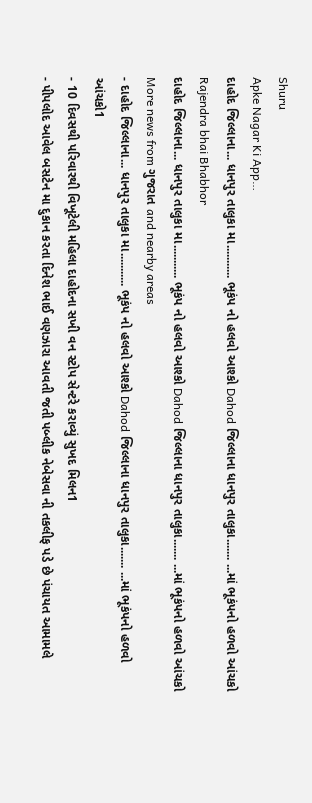Shuru
Apke Nagar Ki App…
દાહોદ જિલ્લાના... ધાનપુર તાલુકા મા........... ભૂકંપ નો હલવો આશ્કો Dahod જિલ્લાના ધાનપુર તાલુકા....... ...માં ભૂકંપનો હળવો આંચકો
Rajendra bhai Bhabhor
દાહોદ જિલ્લાના... ધાનપુર તાલુકા મા........... ભૂકંપ નો હલવો આશ્કો Dahod જિલ્લાના ધાનપુર તાલુકા....... ...માં ભૂકંપનો હળવો આંચકો
More news from ગુજરાત and nearby areas
- દાહોદ જિલ્લાના... ધાનપુર તાલુકા મા........... ભૂકંપ નો હલવો આશ્કો Dahod જિલ્લાના ધાનપુર તાલુકા....... ...માં ભૂકંપનો હળવો આંચકો1
- 10 દિવસથી પરિવારથી વિખૂટેલી મહિલા દાહોદના સખી વન સ્ટોપ સેન્ટરે કરાવ્યું સુખદ મિલન1
- પીપલોદ આવેલ બસટેન મા દુકાન કરતા દિનેશ ભાઈ વણઝારા આવતી જતી પબ્લીક નેબેસવા ની તકલીફ પડે છે પંચાયત આમામલે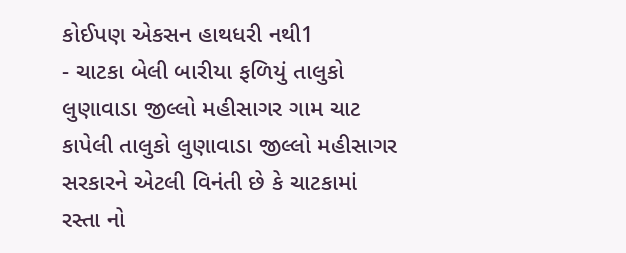કોઈપણ એકસન હાથધરી નથી1
- ચાટકા બેલી બારીયા ફળિયું તાલુકો લુણાવાડા જીલ્લો મહીસાગર ગામ ચાટ કાપેલી તાલુકો લુણાવાડા જીલ્લો મહીસાગર સરકારને એટલી વિનંતી છે કે ચાટકામાં રસ્તા નો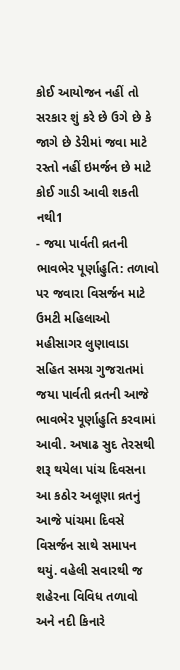કોઈ આયોજન નહીં તો સરકાર શું કરે છે ઉગે છે કે જાગે છે ડેરીમાં જવા માટે રસ્તો નહીં ઇમર્જન છે માટે કોઈ ગાડી આવી શકતી નથી1
- જયા પાર્વતી વ્રતની ભાવભેર પૂર્ણાહુતિ: તળાવો પર જવારા વિસર્જન માટે ઉમટી મહિલાઓ મહીસાગર લુણાવાડા સહિત સમગ્ર ગુજરાતમાં જયા પાર્વતી વ્રતની આજે ભાવભેર પૂર્ણાહુતિ કરવામાં આવી. અષાઢ સુદ તેરસથી શરૂ થયેલા પાંચ દિવસના આ કઠોર અલૂણા વ્રતનું આજે પાંચમા દિવસે વિસર્જન સાથે સમાપન થયું. વહેલી સવારથી જ શહેરના વિવિધ તળાવો અને નદી કિનારે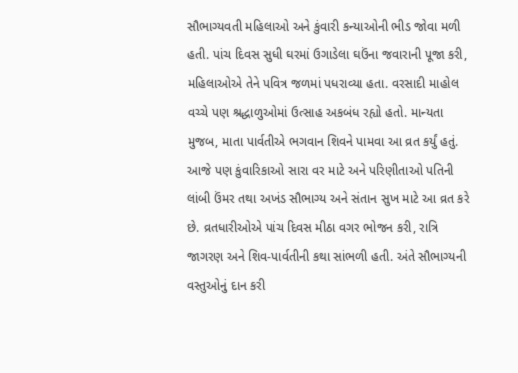સૌભાગ્યવતી મહિલાઓ અને કુંવારી કન્યાઓની ભીડ જોવા મળી હતી. પાંચ દિવસ સુધી ઘરમાં ઉગાડેલા ઘઉંના જવારાની પૂજા કરી, મહિલાઓએ તેને પવિત્ર જળમાં પધરાવ્યા હતા. વરસાદી માહોલ વચ્ચે પણ શ્રદ્ધાળુઓમાં ઉત્સાહ અકબંધ રહ્યો હતો. માન્યતા મુજબ, માતા પાર્વતીએ ભગવાન શિવને પામવા આ વ્રત કર્યું હતું. આજે પણ કુંવારિકાઓ સારા વર માટે અને પરિણીતાઓ પતિની લાંબી ઉંમર તથા અખંડ સૌભાગ્ય અને સંતાન સુખ માટે આ વ્રત કરે છે. વ્રતધારીઓએ પાંચ દિવસ મીઠા વગર ભોજન કરી, રાત્રિ જાગરણ અને શિવ-પાર્વતીની કથા સાંભળી હતી. અંતે સૌભાગ્યની વસ્તુઓનું દાન કરી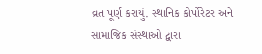વ્રત પૂર્ણ કરાયું. સ્થાનિક કોર્પોરેટર અને સામાજિક સંસ્થાઓ દ્વારા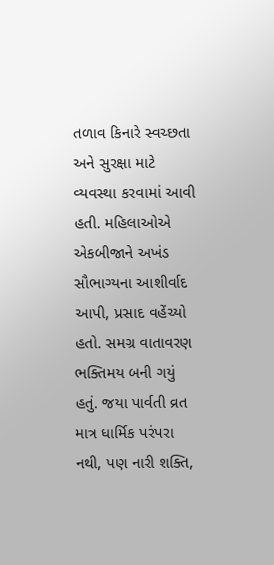તળાવ કિનારે સ્વચ્છતા અને સુરક્ષા માટે વ્યવસ્થા કરવામાં આવી હતી. મહિલાઓએ એકબીજાને અખંડ સૌભાગ્યના આશીર્વાદ આપી, પ્રસાદ વહેંચ્યો હતો. સમગ્ર વાતાવરણ ભક્તિમય બની ગયું હતું. જયા પાર્વતી વ્રત માત્ર ધાર્મિક પરંપરા નથી, પણ નારી શક્તિ,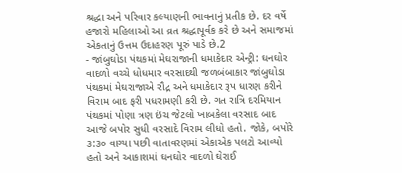શ્રદ્ધા અને પરિવાર કલ્યાણની ભાવનાનું પ્રતીક છે. દર વર્ષે હજારો મહિલાઓ આ વ્રત શ્રદ્ધાપૂર્વક કરે છે અને સમાજમાં એકતાનું ઉત્તમ ઉદાહરણ પૂરું પાડે છે.2
- જાંબુઘોડા પંથકમાં મેઘરાજાની ધમાકેદાર એન્ટ્રી: ઘનઘોર વાદળો વચ્ચે ધોધમાર વરસાદથી જળબંબાકાર જાંબુઘોડા પંથકમાં મેઘરાજાએ રૌદ્ર અને ધમાકેદાર રૂપ ધારણ કરીને વિરામ બાદ ફરી પધરામણી કરી છે. ગત રાત્રિ દરમિયાન પંથકમાં પોણા ત્રણ ઇંચ જેટલો ખાબકેલા વરસાદ બાદ આજે બપોર સુધી વરસાદે વિરામ લીધો હતો. જોકે, બપોરે ૩:૩૦ વાગ્યા પછી વાતાવરણમાં એકાએક પલટો આવ્યો હતો અને આકાશમાં ઘનઘોર વાદળો ઘેરાઈ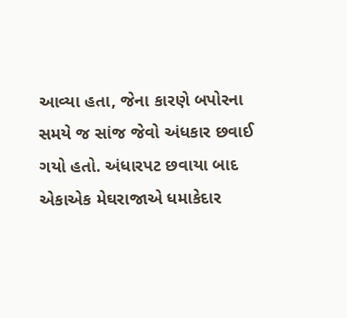આવ્યા હતા, જેના કારણે બપોરના સમયે જ સાંજ જેવો અંધકાર છવાઈ ગયો હતો. અંધારપટ છવાયા બાદ એકાએક મેઘરાજાએ ધમાકેદાર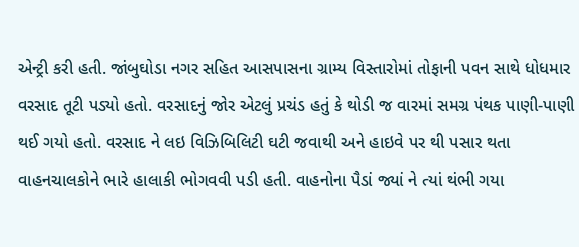એન્ટ્રી કરી હતી. જાંબુઘોડા નગર સહિત આસપાસના ગ્રામ્ય વિસ્તારોમાં તોફાની પવન સાથે ધોધમાર વરસાદ તૂટી પડ્યો હતો. વરસાદનું જોર એટલું પ્રચંડ હતું કે થોડી જ વારમાં સમગ્ર પંથક પાણી-પાણી થઈ ગયો હતો. વરસાદ ને લઇ વિઝિબિલિટી ઘટી જવાથી અને હાઇવે પર થી પસાર થતા વાહનચાલકોને ભારે હાલાકી ભોગવવી પડી હતી. વાહનોના પૈડાં જ્યાં ને ત્યાં થંભી ગયા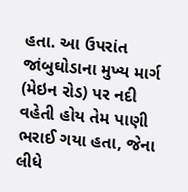હતા. આ ઉપરાંત જાંબુઘોડાના મુખ્ય માર્ગ (મેઇન રોડ) પર નદી વહેતી હોય તેમ પાણી ભરાઈ ગયા હતા, જેના લીધે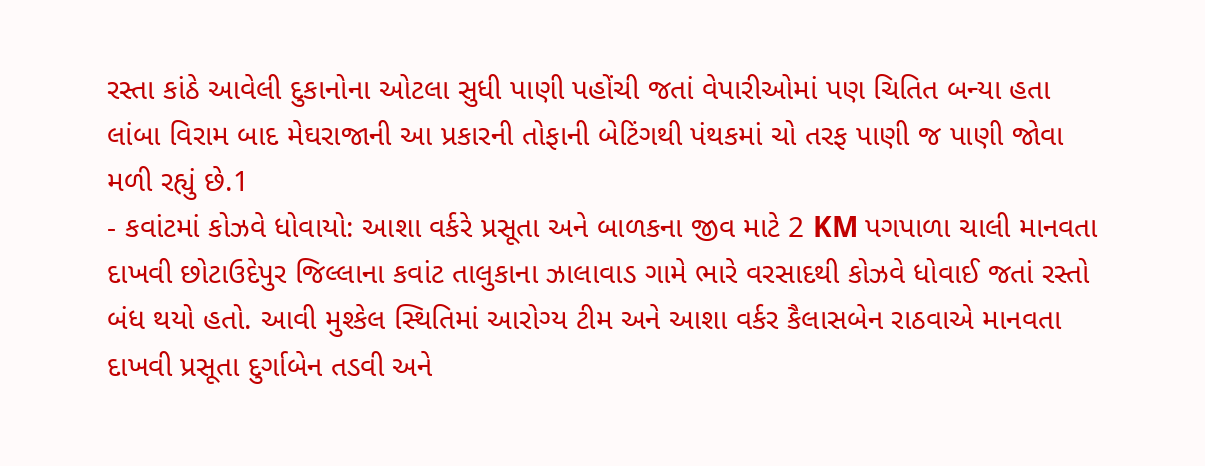રસ્તા કાંઠે આવેલી દુકાનોના ઓટલા સુધી પાણી પહોંચી જતાં વેપારીઓમાં પણ ચિતિત બન્યા હતા લાંબા વિરામ બાદ મેઘરાજાની આ પ્રકારની તોફાની બેટિંગથી પંથકમાં ચો તરફ પાણી જ પાણી જોવા મળી રહ્યું છે.1
- કવાંટમાં કોઝવે ધોવાયો: આશા વર્કરે પ્રસૂતા અને બાળકના જીવ માટે 2 KM પગપાળા ચાલી માનવતા દાખવી છોટાઉદેપુર જિલ્લાના કવાંટ તાલુકાના ઝાલાવાડ ગામે ભારે વરસાદથી કોઝવે ધોવાઈ જતાં રસ્તો બંધ થયો હતો. આવી મુશ્કેલ સ્થિતિમાં આરોગ્ય ટીમ અને આશા વર્કર કૈલાસબેન રાઠવાએ માનવતા દાખવી પ્રસૂતા દુર્ગાબેન તડવી અને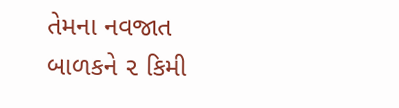તેમના નવજાત બાળકને ૨ કિમી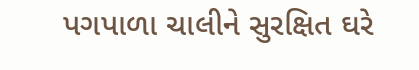પગપાળા ચાલીને સુરક્ષિત ઘરે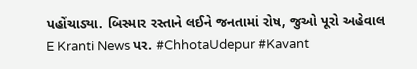પહોંચાડ્યા. બિસ્માર રસ્તાને લઈને જનતામાં રોષ, જુઓ પૂરો અહેવાલ E Kranti News પર. #ChhotaUdepur #Kavant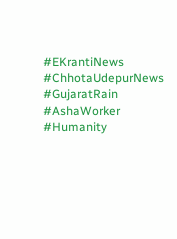#EKrantiNews #ChhotaUdepurNews #GujaratRain #AshaWorker #Humanity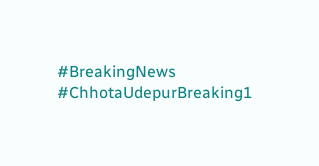#BreakingNews #ChhotaUdepurBreaking1